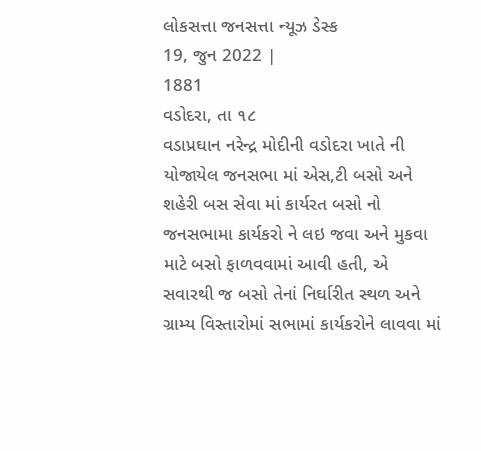લોકસત્તા જનસત્તા ન્યૂઝ ડેસ્ક
19, જુન 2022 |
1881
વડોદરા, તા ૧૮
વડાપ્રઘાન નરેન્દ્ર મોદીની વડોદરા ખાતે ની યોજાયેલ જનસભા માં એસ,ટી બસો અને શહેરી બસ સેવા માં કાર્યરત બસો નો જનસભામા કાર્યકરો ને લઇ જવા અને મુકવા માટે બસો ફાળવવામાં આવી હતી, એ સવારથી જ બસો તેનાં નિર્ઘારીત સ્થળ અને ગ્રામ્ય વિસ્તારોમાં સભામાં કાર્યકરોને લાવવા માં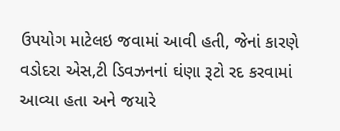ઉપયોગ માટેલઇ જવામાં આવી હતી, જેનાં કારણે વડોદરા એસ,ટી ડિવઝનનાં ઘંણા રૂટો રદ કરવામાં આવ્યા હતા અને જયારે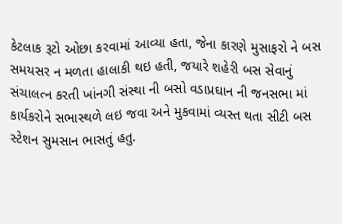કેટલાક રૂટો ઓછા કરવામાં આવ્યા હતા, જેના કારણે મુસાફરો ને બસ સમયસર ન મળતા હાલાકી થઇ હતી, જયારે શહેરી બસ સેવાનું સંચાલત્ન કરતી ખાંનગી સંસ્થા ની બસો વડાપ્રઘાન ની જનસભા માં કાર્યકરોને સભાસ્થળે લઇ જવા અને મુકવામાં વ્યસ્ત થતા સીટી બસ સ્ટેશન સુમસાન ભાસતું હતુ.